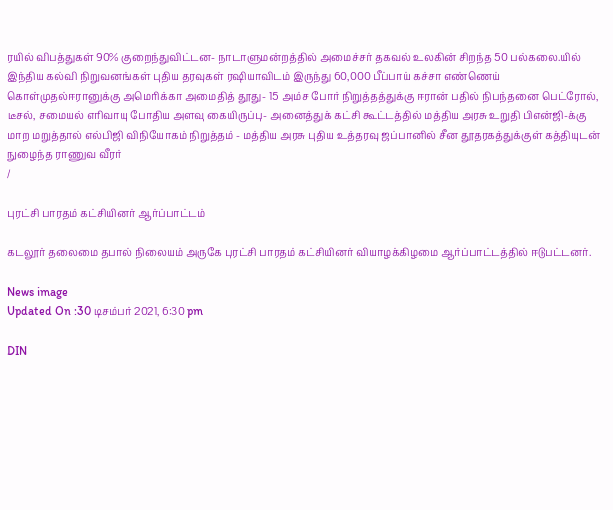ரயில் விபத்துகள் 90% குறைந்துவிட்டன- நாடாளுமன்றத்தில் அமைச்சர் தகவல் உலகின் சிறந்த 50 பல்கலை.யில் இந்திய கல்வி நிறுவனங்கள் புதிய தரவுகள் ரஷியாவிடம் இருந்து 60,000 பீப்பாய் கச்சா எண்ணெய் கொள்முதல்ஈரானுக்கு அமெரிக்கா அமைதித் தூது- 15 அம்ச போர் நிறுத்தத்துக்கு ஈரான் பதில் நிபந்தனை பெட்ரோல், டீசல், சமையல் எரிவாயு போதிய அளவு கையிருப்பு- அனைத்துக் கட்சி கூட்டத்தில் மத்திய அரசு உறுதி பிஎன்ஜி-க்கு மாற மறுத்தால் எல்பிஜி விநியோகம் நிறுத்தம் - மத்திய அரசு புதிய உத்தரவு ஜப்பானில் சீன தூதரகத்துக்குள் கத்தியுடன் நுழைந்த ராணுவ வீரர்
/

புரட்சி பாரதம் கட்சியினர் ஆர்ப்பாட்டம்

கடலூர் தலைமை தபால் நிலையம் அருகே புரட்சி பாரதம் கட்சியினர் வியாழக்கிழமை ஆர்ப்பாட்டத்தில் ஈடுபட்டனர்.

News image
Updated On :30 டிசம்பர் 2021, 6:30 pm

DIN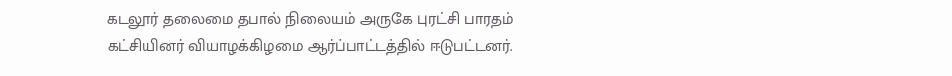கடலூர் தலைமை தபால் நிலையம் அருகே புரட்சி பாரதம் கட்சியினர் வியாழக்கிழமை ஆர்ப்பாட்டத்தில் ஈடுபட்டனர்.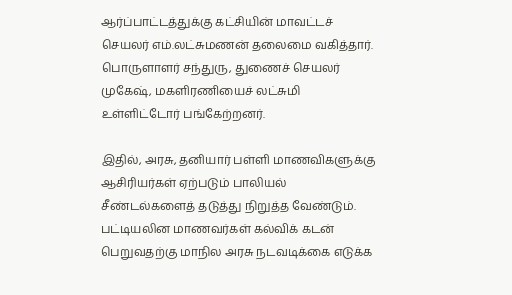ஆர்ப்பாட்டத்துக்கு கட்சியின் மாவட்டச் செயலர் எம்.லட்சுமணன் தலைமை வகித்தார். பொருளாளர் சந்துரு, துணைச் செயலர் முகேஷ், மகளிரணியைச் லட்சுமி உள்ளிட்டோர் பங்கேற்றனர்.

இதில், அரசு, தனியார் பள்ளி மாணவிகளுக்கு ஆசிரியர்கள் ஏற்படும் பாலியல் சீண்டல்களைத் தடுத்து நிறுத்த வேண்டும். பட்டியலின மாணவர்கள் கல்விக் கடன் பெறுவதற்கு மாநில அரசு நடவடிக்கை எடுக்க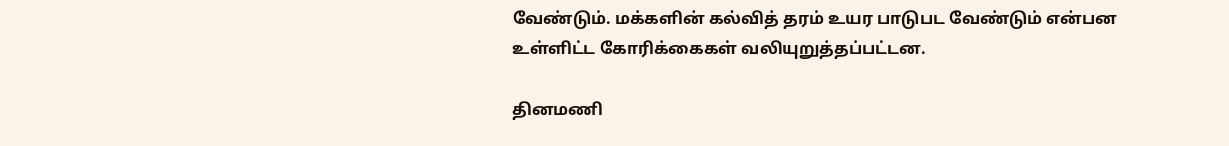வேண்டும். மக்களின் கல்வித் தரம் உயர பாடுபட வேண்டும் என்பன உள்ளிட்ட கோரிக்கைகள் வலியுறுத்தப்பட்டன.

தினமணி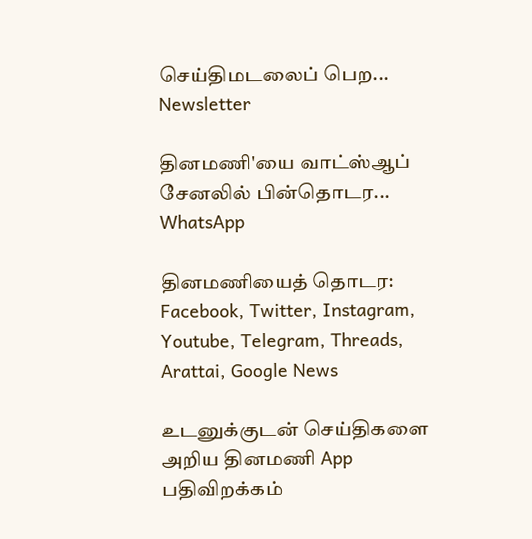செய்திமடலைப் பெற... Newsletter

தினமணி'யை வாட்ஸ்ஆப் சேனலில் பின்தொடர... WhatsApp

தினமணியைத் தொடர: Facebook, Twitter, Instagram, Youtube, Telegram, Threads, Arattai, Google News

உடனுக்குடன் செய்திகளை அறிய தினமணி App பதிவிறக்கம்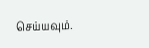செய்யவும்.